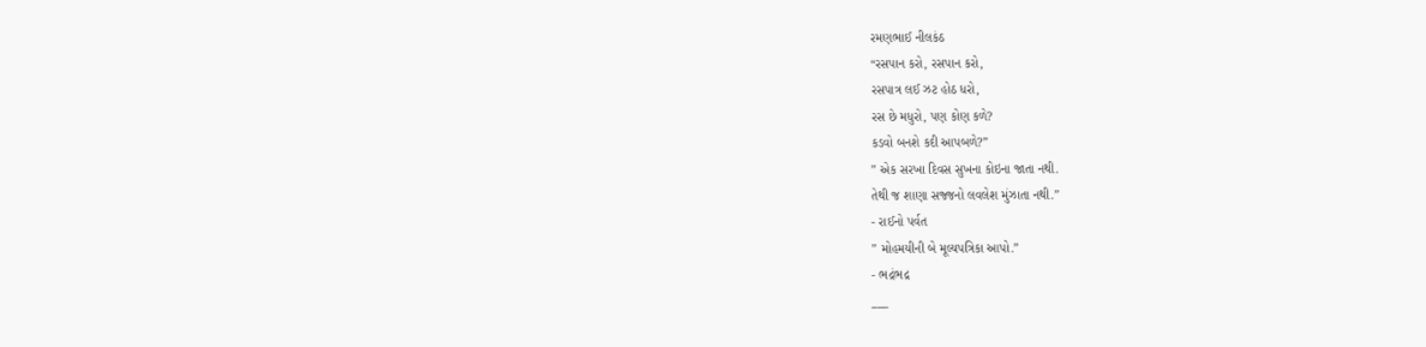રમણભાઈ નીલકંઠ
“રસપાન કરો, રસપાન કરો,
રસપાત્ર લઈ ઝટ હોઠ ધરો,
રસ છે મધુરો, પણ કોણ કળે?
કડવો બનશે કદી આપબળે?”
” એક સરખા દિવસ સુખના કોઇના જાતા નથી.
તેથી જ શાણા સજ્જનો લવલેશ મુંઝાતા નથી.”
- રાઈનો પર્વત
” મોહમયીની બે મૂલ્યપત્રિકા આપો.”
- ભદ્રંભદ્ર
___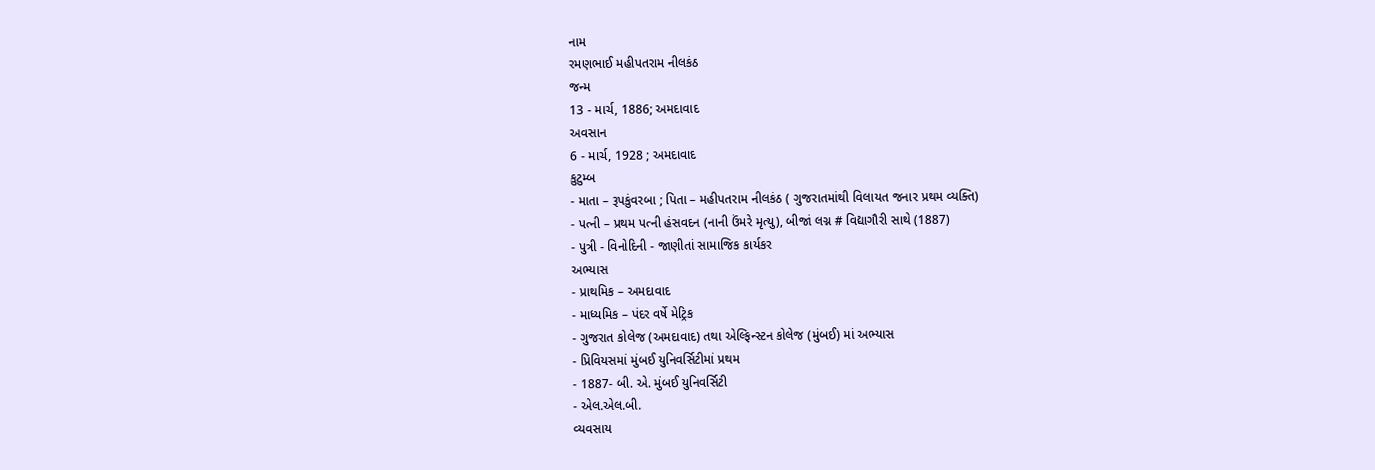નામ
રમણભાઈ મહીપતરામ નીલકંઠ
જન્મ
13 - માર્ચ, 1886; અમદાવાદ
અવસાન
6 - માર્ચ, 1928 ; અમદાવાદ
કુટુમ્બ
- માતા – રૂપકુંવરબા ; પિતા – મહીપતરામ નીલકંઠ ( ગુજરાતમાંથી વિલાયત જનાર પ્રથમ વ્યક્તિ)
- પત્ની – પ્રથમ પત્ની હંસવદન (નાની ઉંમરે મૃત્યુ), બીજાં લગ્ન # વિદ્યાગૌરી સાથે (1887)
- પુત્રી - વિનોદિની - જાણીતાં સામાજિક કાર્યકર
અભ્યાસ
- પ્રાથમિક – અમદાવાદ
- માધ્યમિક – પંદર વર્ષે મેટ્રિક
- ગુજરાત કોલેજ (અમદાવાદ) તથા એલ્ફિન્સ્ટન કોલેજ (મુંબઈ) માં અભ્યાસ
- પ્રિવિયસમાં મુંબઈ યુનિવર્સિટીમાં પ્રથમ
- 1887- બી. એ. મુંબઈ યુનિવર્સિટી
- એલ.એલ.બી.
વ્યવસાય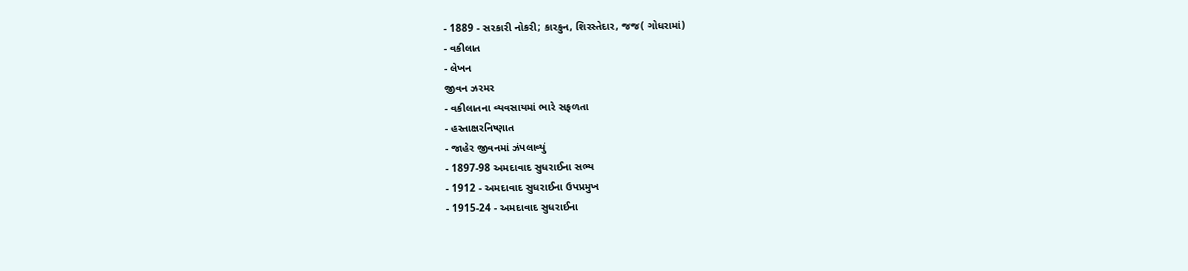- 1889 - સરકારી નોકરી; કારકુન, શિરસ્તેદાર, જજ( ગોધરામાં)
- વકીલાત
- લેખન
જીવન ઝરમર
- વકીલાતના વ્યવસાયમાં ભારે સફળતા
- હસ્તાક્ષરનિષ્ણાત
- જાહેર જીવનમાં ઝંપલાવ્યું
- 1897-98 અમદાવાદ સુધરાઈના સભ્ય
- 1912 - અમદાવાદ સુધરાઈના ઉપપ્રમુખ
- 1915-24 - અમદાવાદ સુધરાઈના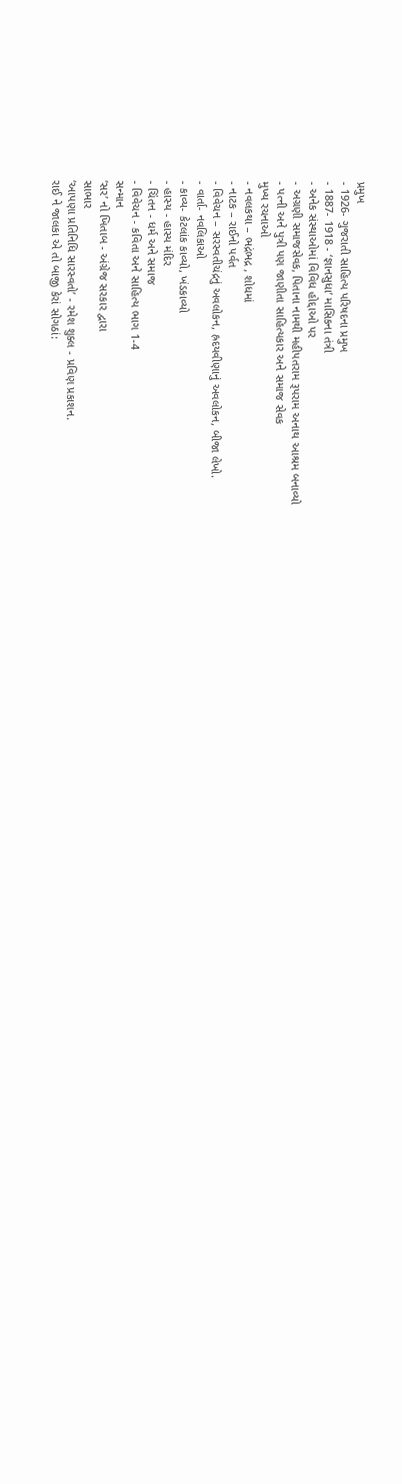પ્રમુખ
- 1926- ગુજરાતી સાહિત્ય પરિષદના પ્રમુખ
- 1887- 1918 - ‘જ્ઞાનસુધા’ માસિકના તંત્રી
- અનેક સંસ્થાઓમાં વિવિધ હોદ્દાઓ પર
- અગ્રણી સમાજસેવક, પિતાના નામથી મહીપતરામ રૂપરામ અનાથ આશ્રમ બનાવ્યો
- પત્ની અને પુત્રી પણ જાણીતા સાહિત્યકાર અને સમાજ સેવક
મુખ્ય રચનાઓ
- નવલકથા – ભદ્રંભદ્ર , શોધમાં
- નાટક – રાઈનો પર્વત
- વિવેચન – સરસ્વતીચંદ્રનું અવલોકન, હ્રદયવીણાનું અવલોકન, બીજા લેખો.
- વાર્તા- નવલિકાઓ
- કાવ્ય- કેટલાંક કાવ્યો, ખંડકાવ્યો
- હાસ્ય - હાસ્ય મંદિર
- ચિંતન - ધર્મ અને સમાજ
- વિવેચન - કવિતા અને સાહિત્ય ભાગ 1-4
સન્માન
‘સર’ નો ખિતાબ - અંગ્રેજ સરકાર દ્વારા
સાભાર
‘આપણા પ્રતિનિધિ સારસ્વતો’ - રમેશ શુક્લ - પ્રવિણ પ્રકાશન.
રાઈ ને જાલકા એ તો બાજી કેરાં સોગઠાં: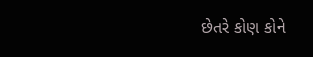છેતરે કોણ કોને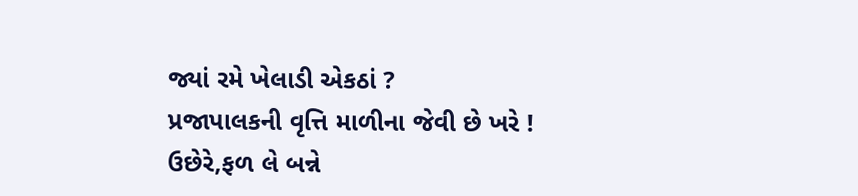જ્યાં રમે ખેલાડી એકઠાં ?
પ્રજાપાલકની વૃત્તિ માળીના જેવી છે ખરે !
ઉછેરે,ફળ લે બન્ને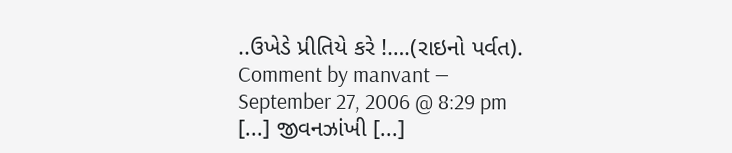..ઉખેડે પ્રીતિયે કરે !….(રાઇનો પર્વત).
Comment by manvant — September 27, 2006 @ 8:29 pm
[...] જીવનઝાંખી [...]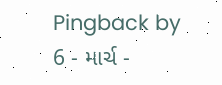Pingback by 6 - માર્ચ -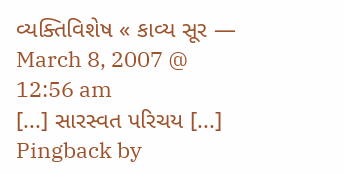વ્યક્તિવિશેષ « કાવ્ય સૂર — March 8, 2007 @ 12:56 am
[...] સારસ્વત પરિચય [...]
Pingback by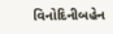વિનોદિનીબહેન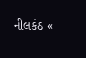નીલકંઠ «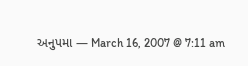અનુપમા — March 16, 2007 @ 7:11 am